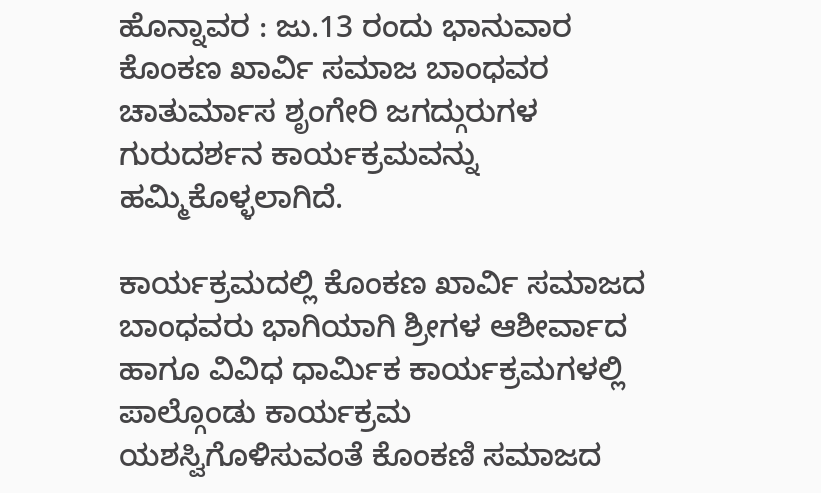ಹೊನ್ನಾವರ : ಜು.13 ರಂದು ಭಾನುವಾರ ಕೊಂಕಣ ಖಾರ್ವಿ ಸಮಾಜ ಬಾಂಧವರ ಚಾತುರ್ಮಾಸ ಶೃಂಗೇರಿ ಜಗದ್ಗುರುಗಳ ಗುರುದರ್ಶನ ಕಾರ್ಯಕ್ರಮವನ್ನು ಹಮ್ಮಿಕೊಳ್ಳಲಾಗಿದೆ.

ಕಾರ್ಯಕ್ರಮದಲ್ಲಿ ಕೊಂಕಣ ಖಾರ್ವಿ ಸಮಾಜದ ಬಾಂಧವರು ಭಾಗಿಯಾಗಿ ಶ್ರೀಗಳ ಆಶೀರ್ವಾದ ಹಾಗೂ ವಿವಿಧ ಧಾರ್ಮಿಕ ಕಾರ್ಯಕ್ರಮಗಳಲ್ಲಿ ಪಾಲ್ಗೊಂಡು ಕಾರ್ಯಕ್ರಮ ಯಶಸ್ವಿಗೊಳಿಸುವಂತೆ ಕೊಂಕಣಿ ಸಮಾಜದ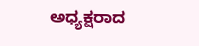ಅಧ್ಯಕ್ಷರಾದ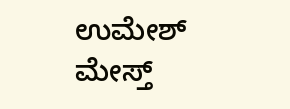ಉಮೇಶ್ ಮೇಸ್ತ್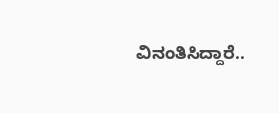ವಿನಂತಿಸಿದ್ದಾರೆ..